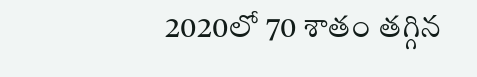2020లో 70 శాతం తగ్గిన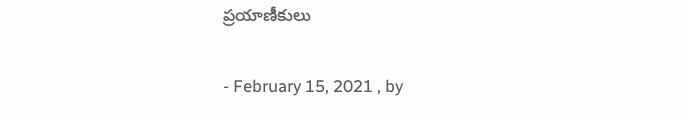ప్రయాణీకులు

- February 15, 2021 , by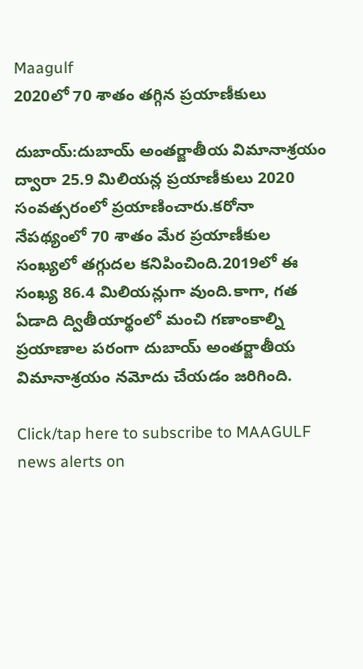Maagulf
2020లో 70 శాతం తగ్గిన ప్రయాణీకులు

దుబాయ్:దుబాయ్ అంతర్జాతీయ విమానాశ్రయం ద్వారా 25.9 మిలియన్ల ప్రయాణీకులు 2020 సంవత్సరంలో ప్రయాణించారు.కరోనా నేపథ్యంలో 70 శాతం మేర ప్రయాణీకుల సంఖ్యలో తగ్గుదల కనిపించింది.2019లో ఈ సంఖ్య 86.4 మిలియన్లుగా వుంది.కాగా, గత ఏడాది ద్వితీయార్థంలో మంచి గణాంకాల్ని ప్రయాణాల పరంగా దుబాయ్ అంతర్జాతీయ విమానాశ్రయం నమోదు చేయడం జరిగింది.

Click/tap here to subscribe to MAAGULF news alerts on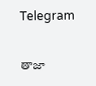Telegram

తాజా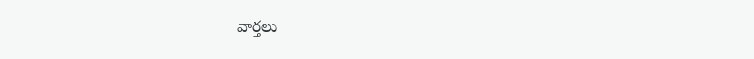వార్తలు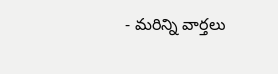- మరిన్ని వార్తలు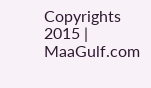Copyrights 2015 | MaaGulf.com